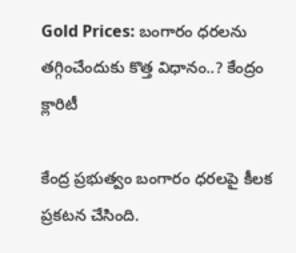Gold Prices: బంగారం ధరలను తగ్గించేందుకు కొత్త విధానం..? కేంద్రం క్లారిటీ

కేంద్ర ప్రభుత్వం బంగారం ధరలపై కీలక ప్రకటన చేసింది.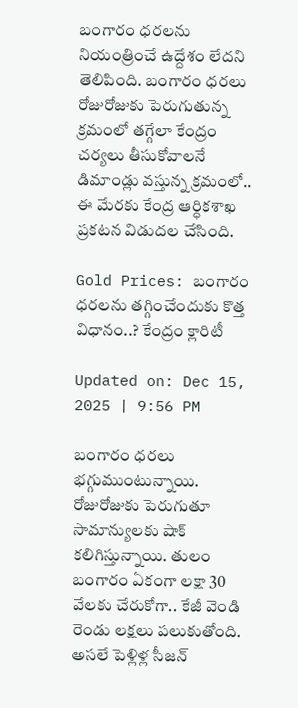బంగారం ధరలను నియంత్రించే ఉద్దేశం లేదని తెలిపింది. బంగారం ధరలు రోజురోజుకు పెరుగుతున్న క్రమంలో తగ్గేలా కేంద్రం చర్యలు తీసుకోవాలనే డిమాండ్లు వస్తున్న క్రమంలో.. ఈ మేరకు కేంద్ర ఆర్ధికశాఖ ప్రకటన విడుదల చేసింది.

Gold Prices: బంగారం ధరలను తగ్గించేందుకు కొత్త విధానం..? కేంద్రం క్లారిటీ

Updated on: Dec 15, 2025 | 9:56 PM

బంగారం ధరలు భగ్గుముంటున్నాయి. రోజురోజుకు పెరుగుతూ సామాన్యులకు షాక్ కలిగిస్తున్నాయి. తులం బంగారం ఏకంగా లక్షా 30 వేలకు చేరుకోగా.. కేజీ వెండి రెండు లక్షలు పలుకుతోంది. అసలే పెళ్లిళ్ల సీజన్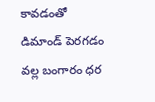కావడంతో డిమాండ్ పెరగడం వల్ల బంగారం ధర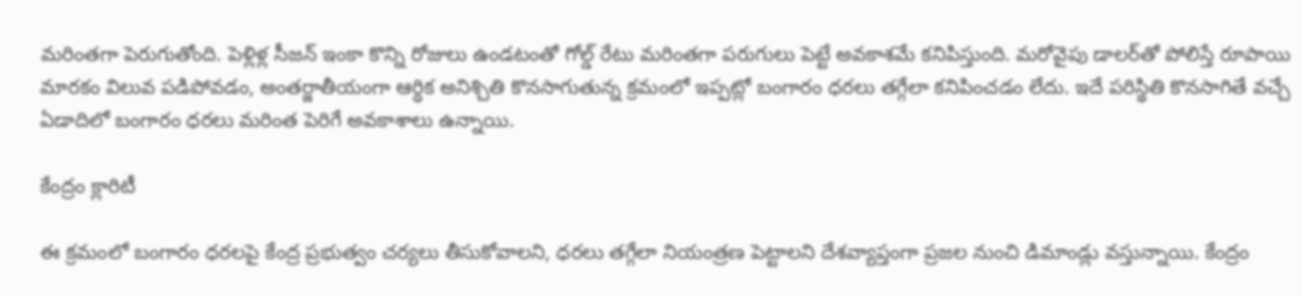మరింతగా పెరుగుతోంది. పెళ్లిళ్ల సీజన్ ఇంకా కొన్ని రోజులు ఉండటంతో గోల్డ్ రేటు మరింతగా పరుగులు పెట్టే అవకాశమే కనిపిస్తుంది. మరోవైపు డాలర్‌తో పోలిస్తే రూపాయి మారకం విలువ పడిపోవడం, అంతర్జాతీయంగా ఆర్ధిక అనిశ్చితి కొనసాగుతున్న క్రమంలో ఇప్పట్లో బంగారం ధరలు తగ్గేలా కనిపించడం లేదు. ఇదే పరిస్థితి కొనసాగితే వచ్చే ఏడాదిలో బంగారం ధరలు మరింత పెరిగే అవకాశాలు ఉన్నాయి.

కేంద్రం క్లారిటీ

ఈ క్రమంలో బంగారం ధరలపై కేంద్ర ప్రభుత్వం చర్యలు తీసుకోవాలని, ధరలు తగ్గేలా నియంత్రణ పెట్టాలని దేశవ్యాప్తంగా ప్రజల నుంచి డిమాండ్లు వస్తున్నాయి. కేంద్రం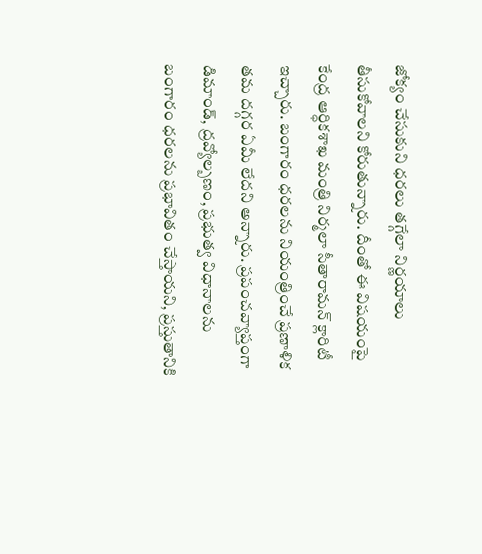జోక్యం చేసుకుని ధరలు తగ్గేలా నిర్ణయాలు తీసుకోవాలని కోరుతున్నారు. దీంతో ఈ విషయంపై కేంద్ర ఆర్ధికశాఖ మంత్రి నిర్మలా సీతారామన్ క్లారిటీ ఇచ్చారు. బంగారం ధరలను నియంత్రించే ప్రణాళిక తమ దగ్గర ఏమీ లేదని అన్నారు. ప్రపంచవ్యాప్తంగా డిమాండ్, ద్రవ్యోల్బణం, ప్రభుత్వ విధానాలను బంగారం ధరలను ప్రభావితం చేస్తాయని, ప్రస్తుతానికి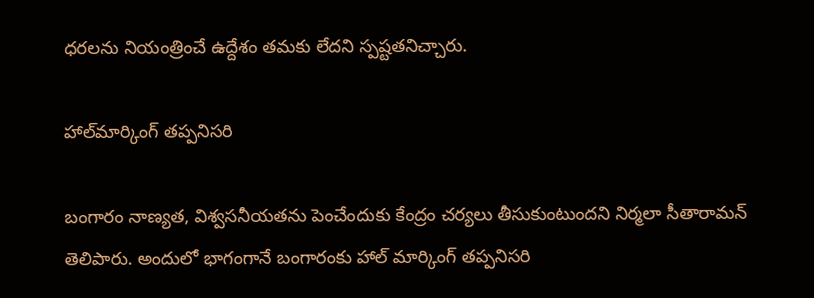ధరలను నియంత్రించే ఉద్దేశం తమకు లేదని స్పష్టతనిచ్చారు.

హాల్‌మార్కింగ్ తప్పనిసరి

బంగారం నాణ్యత, విశ్వసనీయతను పెంచేందుకు కేంద్రం చర్యలు తీసుకుంటుందని నిర్మలా సీతారామన్ తెలిపారు. అందులో భాగంగానే బంగారంకు హాల్ మార్కింగ్ తప్పనిసరి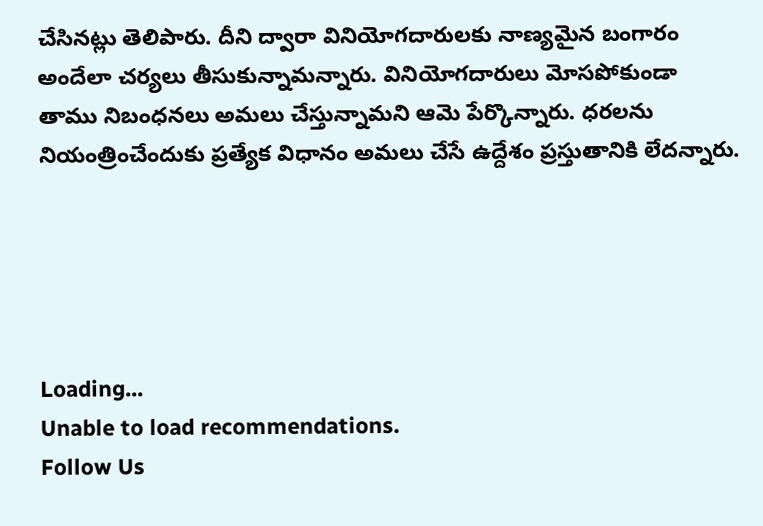చేసినట్లు తెలిపారు. దీని ద్వారా వినియోగదారులకు నాణ్యమైన బంగారం అందేలా చర్యలు తీసుకున్నామన్నారు. వినియోగదారులు మోసపోకుండా తాము నిబంధనలు అమలు చేస్తున్నామని ఆమె పేర్కొన్నారు. ధరలను నియంత్రించేందుకు ప్రత్యేక విధానం అమలు చేసే ఉద్దేశం ప్రస్తుతానికి లేదన్నారు.





Loading...
Unable to load recommendations.
Follow Us